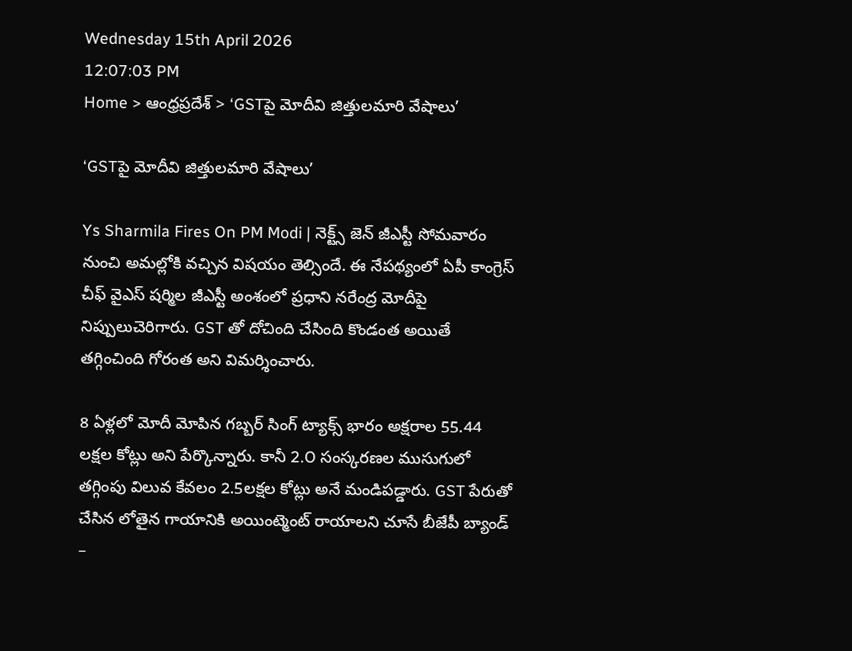Wednesday 15th April 2026
12:07:03 PM
Home > ఆంధ్రప్రదేశ్ > ‘GSTపై మోదీవి జిత్తులమారి వేషాలు’

‘GSTపై మోదీవి జిత్తులమారి వేషాలు’

Ys Sharmila Fires On PM Modi | నెక్ట్స్ జెన్ జీఎస్టీ సోమవారం నుంచి అమల్లోకి వచ్చిన విషయం తెల్సిందే. ఈ నేపథ్యంలో ఏపీ కాంగ్రెస్ చీఫ్ వైఎస్ షర్మిల జీఎస్టీ అంశంలో ప్రధాని నరేంద్ర మోదీపై నిప్పులుచెరిగారు. GST తో దోచింది చేసింది కొండంత అయితే తగ్గించింది గోరంత అని విమర్శించారు.

8 ఏళ్లలో మోదీ మోపిన గబ్బర్ సింగ్ ట్యాక్స్ భారం అక్షరాల 55.44 లక్షల కోట్లు అని పేర్కొన్నారు. కానీ 2.O సంస్కరణల ముసుగులో తగ్గింపు విలువ కేవలం 2.5లక్షల కోట్లు అనే మండిపడ్డారు. GST పేరుతో చేసిన లోతైన గాయానికి అయింట్మెంట్ రాయాలని చూసే బీజేపీ బ్యాండ్ –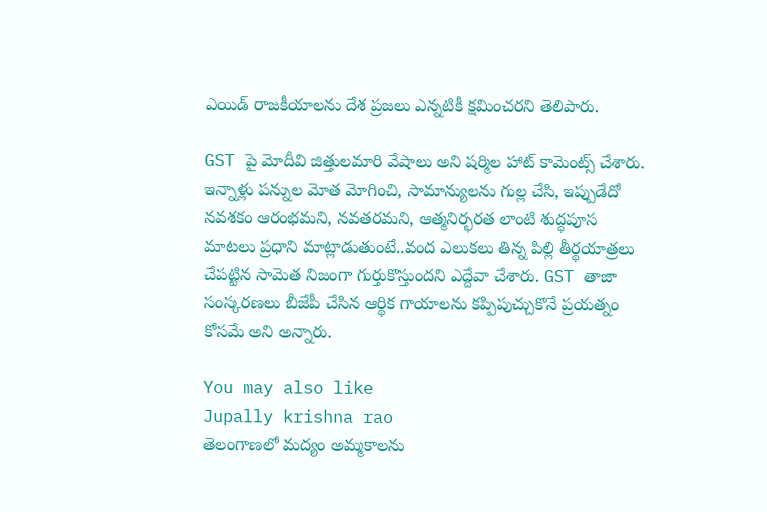ఎయిడ్ రాజకీయాలను దేశ ప్రజలు ఎన్నటికీ క్షమించరని తెలిపారు.

GST పై మోదీవి జిత్తులమారి వేషాలు అని షర్మిల హాట్ కామెంట్స్ చేశారు. ఇన్నాళ్లు పన్నుల మోత మోగించి, సామాన్యులను గుల్ల చేసి, ఇప్పుడేదో నవశకం ఆరంభమని, నవతరమని, ఆత్మనిర్భరత లాంటి శుద్ధపూస మాటలు ప్రధాని మాట్లాడుతుంటే..వంద ఎలుకలు తిన్న పిల్లి తీర్థయాత్రలు చేపట్టిన సామెత నిజంగా గుర్తుకొస్తుందని ఎద్దేవా చేశారు. GST తాజా సంస్కరణలు బీజేపీ చేసిన ఆర్థిక గాయాలను కప్పిపుచ్చుకొనే ప్రయత్నం కోసమే అని అన్నారు.

You may also like
Jupally krishna rao
తెలంగాణలో మ‌ద్యం అమ్మ‌కాల‌ను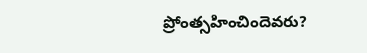ప్రోంత్స‌హించిందెవ‌రు?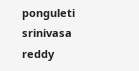ponguleti srinivasa reddy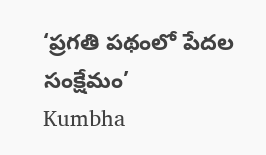‘ప్రగతి పథంలో పేదల సంక్షేమం’
Kumbha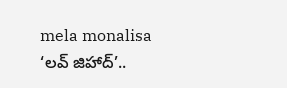mela monalisa
‘లవ్ జిహాద్’..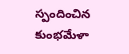స్పందించిన కుంభమేళా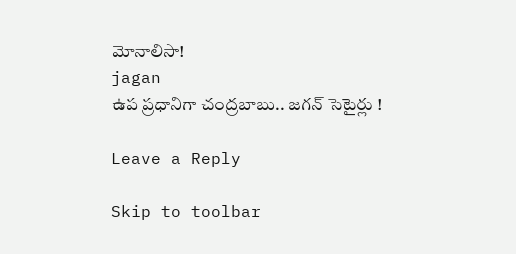మోనాలిసా!
jagan
ఉప ప్రధానిగా చంద్రబాబు.. జగన్ సెటైర్లు !

Leave a Reply

Skip to toolbar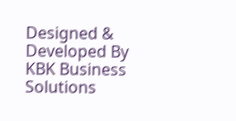Designed & Developed By KBK Business Solutions